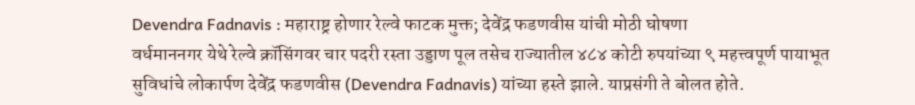Devendra Fadnavis : महाराष्ट्र होणार रेल्वे फाटक मुक्त; देवेंद्र फडणवीस यांची मोठी घोषणा
वर्धमाननगर येथे रेल्वे क्रॉसिंगवर चार पदरी रस्ता उड्डाण पूल तसेच राज्यातील ४८४ कोटी रुपयांच्या ९ महत्त्वपूर्ण पायाभूत सुविधांचे लोकार्पण देवेंद्र फडणवीस (Devendra Fadnavis) यांच्या हस्ते झाले. याप्रसंगी ते बोलत होते.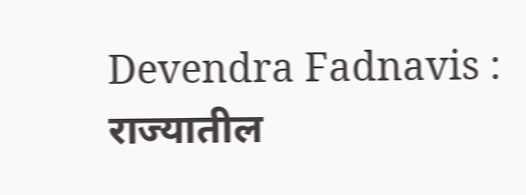Devendra Fadnavis : राज्यातील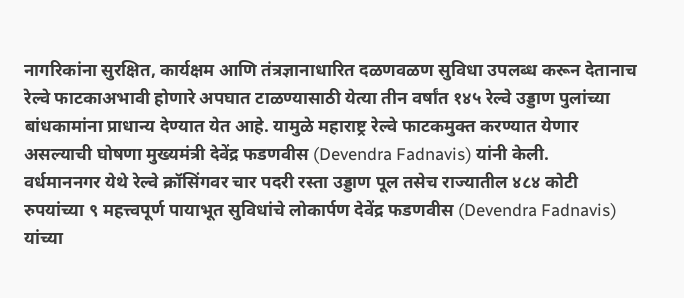नागरिकांना सुरक्षित, कार्यक्षम आणि तंत्रज्ञानाधारित दळणवळण सुविधा उपलब्ध करून देतानाच रेल्वे फाटकाअभावी होणारे अपघात टाळण्यासाठी येत्या तीन वर्षांत १४५ रेल्वे उड्डाण पुलांच्या बांधकामांना प्राधान्य देण्यात येत आहे. यामुळे महाराष्ट्र रेल्वे फाटकमुक्त करण्यात येणार असल्याची घोषणा मुख्यमंत्री देवेंद्र फडणवीस (Devendra Fadnavis) यांनी केली.
वर्धमाननगर येथे रेल्वे क्रॉसिंगवर चार पदरी रस्ता उड्डाण पूल तसेच राज्यातील ४८४ कोटी रुपयांच्या ९ महत्त्वपूर्ण पायाभूत सुविधांचे लोकार्पण देवेंद्र फडणवीस (Devendra Fadnavis) यांच्या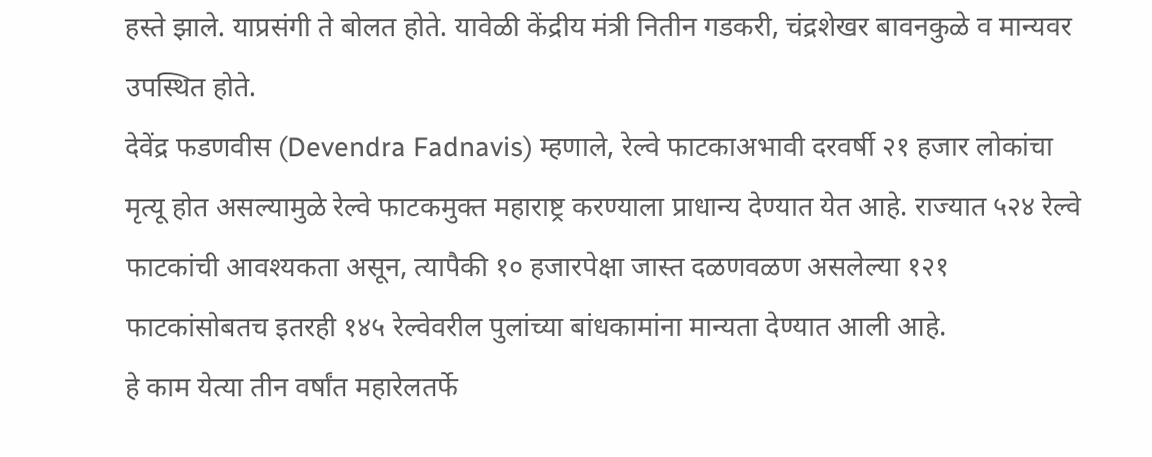हस्ते झाले. याप्रसंगी ते बोलत होते. यावेळी केंद्रीय मंत्री नितीन गडकरी, चंद्रशेखर बावनकुळे व मान्यवर उपस्थित होते.
देवेंद्र फडणवीस (Devendra Fadnavis) म्हणाले, रेल्वे फाटकाअभावी दरवर्षी २१ हजार लोकांचा मृत्यू होत असल्यामुळे रेल्वे फाटकमुक्त महाराष्ट्र करण्याला प्राधान्य देण्यात येत आहे. राज्यात ५२४ रेल्वे फाटकांची आवश्यकता असून, त्यापैकी १० हजारपेक्षा जास्त दळणवळण असलेल्या १२१ फाटकांसोबतच इतरही १४५ रेल्वेवरील पुलांच्या बांधकामांना मान्यता देण्यात आली आहे.
हे काम येत्या तीन वर्षांत महारेलतर्फे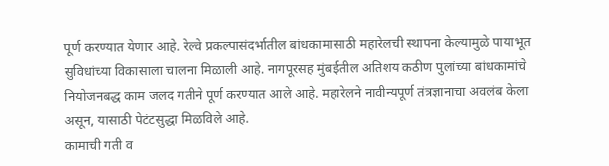पूर्ण करण्यात येणार आहे. रेल्वे प्रकल्पासंदर्भातील बांधकामासाठी महारेलची स्थापना केल्यामुळे पायाभूत सुविधांच्या विकासाला चालना मिळाली आहे. नागपूरसह मुंबईतील अतिशय कठीण पुलांच्या बांधकामांचे नियोजनबद्ध काम जलद गतीने पूर्ण करण्यात आले आहे. महारेलने नावीन्यपूर्ण तंत्रज्ञानाचा अवलंब केला असून, यासाठी पेटंटसुद्धा मिळविले आहे.
कामाची गती व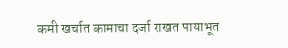कमी खर्चात कामाचा दर्जा राखत पायाभूत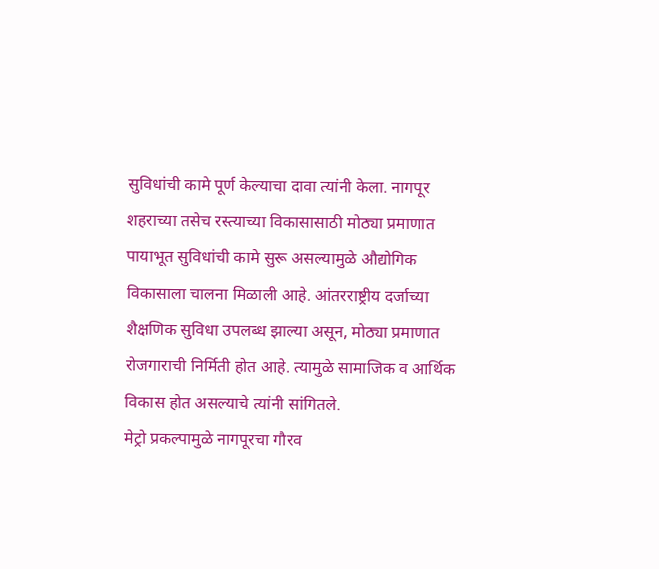सुविधांची कामे पूर्ण केल्याचा दावा त्यांनी केला. नागपूर शहराच्या तसेच रस्त्याच्या विकासासाठी मोठ्या प्रमाणात पायाभूत सुविधांची कामे सुरू असल्यामुळे औद्योगिक विकासाला चालना मिळाली आहे. आंतरराष्ट्रीय दर्जाच्या शैक्षणिक सुविधा उपलब्ध झाल्या असून, मोठ्या प्रमाणात रोजगाराची निर्मिती होत आहे. त्यामुळे सामाजिक व आर्थिक विकास होत असल्याचे त्यांनी सांगितले.
मेट्रो प्रकल्पामुळे नागपूरचा गौरव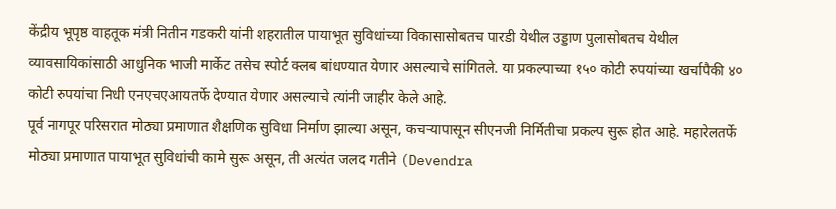केंद्रीय भूपृष्ठ वाहतूक मंत्री नितीन गडकरी यांनी शहरातील पायाभूत सुविधांच्या विकासासोबतच पारडी येथील उड्डाण पुलासोबतच येथील व्यावसायिकांसाठी आधुनिक भाजी मार्केट तसेच स्पोर्ट क्लब बांधण्यात येणार असल्याचे सांगितले. या प्रकल्पाच्या १५० कोटी रुपयांच्या खर्चापैकी ४० कोटी रुपयांचा निधी एनएचएआयतर्फे देण्यात येणार असल्याचे त्यांनी जाहीर केले आहे.
पूर्व नागपूर परिसरात मोठ्या प्रमाणात शैक्षणिक सुविधा निर्माण झाल्या असून, कचऱ्यापासून सीएनजी निर्मितीचा प्रकल्प सुरू होत आहे. महारेलतर्फे मोठ्या प्रमाणात पायाभूत सुविधांची कामे सुरू असून, ती अत्यंत जलद गतीने (Devendra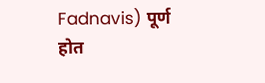Fadnavis) पूर्ण होत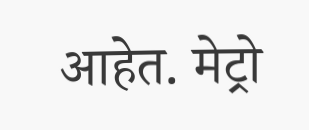आहेत. मेट्रो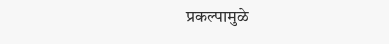प्रकल्पामुळे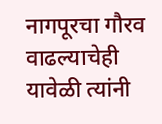नागपूरचा गौरव वाढल्याचेही यावेळी त्यांनी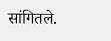सांगितले.